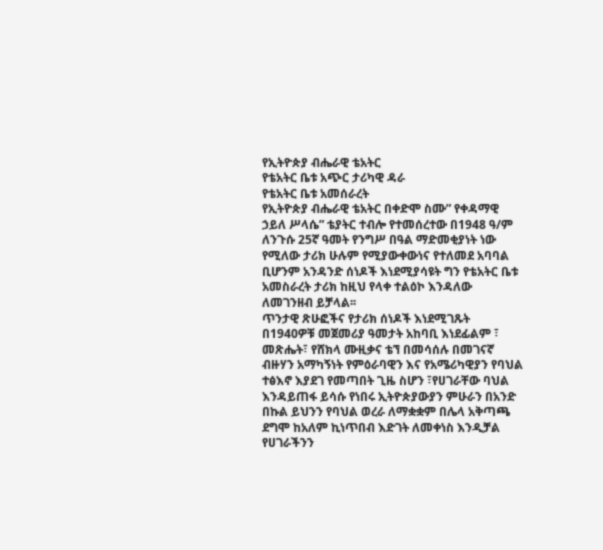የኢትዮጵያ ብሔራዊ ቴአትር
የቴአትር ቤቱ አጭር ታሪካዊ ዳራ
የቴአትር ቤቱ አመሰራረት
የኢትዮጵያ ብሔራዊ ቴአትር በቀድሞ ስሙ” የቀዳማዊ ኃይለ ሥላሴ” ቴያትር ተብሎ የተመሰረተው በ1948 ዓ/ም ለንጉሱ 25ኛ ዓመት የንግሥ በዓል ማድመቂያነት ነው የሚለው ታሪክ ሁሉም የሚያውቀውነና የተለመደ አባባል ቢሆንም አንዳንድ ሰነዶች እነደሚያሳዩት ግን የቴአትር ቤቱ አመስራረት ታሪክ ከዚህ የላቀ ተልዕኮ እንዳለው ለመገንዘብ ይቻላል፡፡
ጥንታዊ ጽሁፎችና የታሪክ ሰነዶች እነደሚገጹት በ1940ዎቹ መጀመሪያ ዓመታት አከባቢ እነደፊልም ፣ መጽሔት፣ የሸክላ ሙዚቃና ቴኘ በመሳሰሉ በመገናኛ ብዙሃን አማካኝነት የምዕራባዊን እና የአሜሪካዊያን የባህል ተፅእኖ እያደገ የመጣበት ጊዜ ስሆን ፣የሀገራቸው ባህል እንዳይጠፋ ይሳሱ የነበሩ ኢትዮጵያውያን ምሁራን በአንድ በኩል ይህንን የባህል ወረራ ለማቋቋም በሌላ አቅጣጫ ደግሞ ከአለም ኪነጥበብ እድገት ለመቀነስ እንዲቻል የሀገራችንን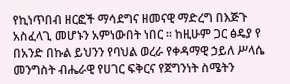የኪነጥበብ ዘርፎች ማሳደግና ዘመናዊ ማድረግ በእጅጉ አስፈላጊ መሆኑን አምነውበት ነበር ፡፡ ከዚሁም ጋር ፅዴያ የ በአንድ በኩል ይህንን የባህል ወረራ የቀዳማዊ ኃይለ ሥላሴ መንግስት ብሔራዊ የሀገር ፍቅርና የጀግንነት ስሜትን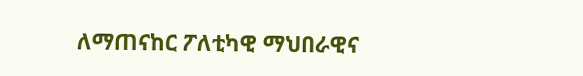ለማጠናከር ፖለቲካዊ ማህበራዊና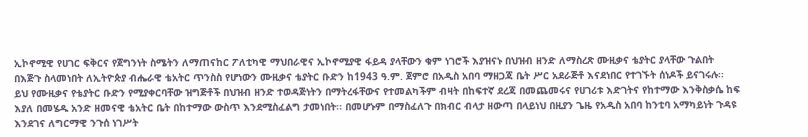ኢኮኖሚዊ የሀገር ፍቅርና የጀግንነት ስሜትን ለማጠናከር ፖለቲካዊ ማህበራዊና ኢኮኖሚያዊ ፋይዳ ያላቸውን ቁም ነገሮች እያዝናኑ በህዝብ ዘንድ ለማስረጽ ሙዚቃና ቴያትር ያላቸው ጉልበት በእጅጉ ስላመነበት ለኢትዮጵያ ብሔራዊ ቴአትር ጥንስስ የሆነውን ሙዚቃና ቴያትር ቡድን ከ1943 ዓ.ም. ጀምሮ በአዲስ አበባ ማዘጋጃ ቤት ሥር አደራጅቶ እናደነበር የተገኙት ሰነዶች ይናገሩሉ፡፡
ይህ የሙዚቃና የቴያትር ቡድን የሚያቀርባቸው ዝግጅቶች በህዝብ ዘንድ ተወዳጅነትን በማትረፋቸውና የተመልካችም ብዛት በከፍተኛ ደረጃ በመጨመሩና የሀገሪቱ እድገትና የከተማው እንቅስቃሴ ከፍ እያለ በመሄዱ አንድ ዘመናዊ ቴአትር ቤት በከተማው ውስጥ እንደሚስፈልግ ታመነበት፡፡ በመሆኑም በማስፈለጉ በክብር ብላታ ዘውጣ በላይነህ በዚያን ጌዜ የአዲስ አበባ ከንቲባ አማካይነት ጉዳዩ እንደገና ለግርማዊ ንጉሰ ነገሥት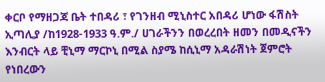ቀርቦ የማዘጋጃ ቤት ተበዳሪ ፣ የገንዘብ ሚኒስተር አበዳሪ ሆነው ፋሽስት ኢጣሊያ /ከ1928-1933 ዓ.ም./ ሀገራችንን በወረረበት ዘመን በመዲናችን እንብርት ላይ ቺኒማ ማርኮኒ በሚል ስያሜ ከሲኒማ አዳራሽነት ጀምሮት የነበረውን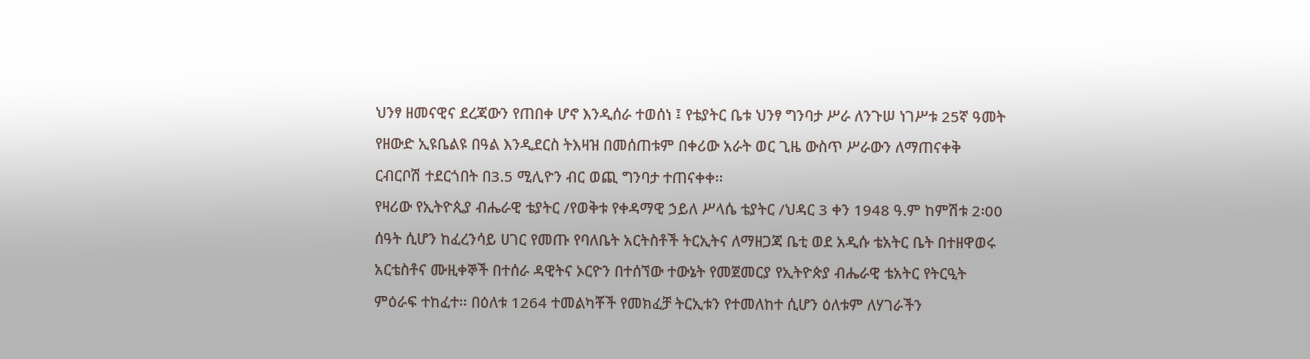ህንፃ ዘመናዊና ደረጃውን የጠበቀ ሆኖ እንዲሰራ ተወሰነ ፤ የቴያትር ቤቱ ህንፃ ግንባታ ሥራ ለንጉሠ ነገሥቱ 25ኛ ዓመት የዘውድ ኢዩቤልዩ በዓል እንዲደርስ ትእዛዝ በመሰጠቱም በቀሪው አራት ወር ጊዜ ውስጥ ሥራውን ለማጠናቀቅ ርብርቦሽ ተደርጎበት በ3.5 ሚሊዮን ብር ወጪ ግንባታ ተጠናቀቀ፡፡
የዛሪው የኢትዮጲያ ብሔራዊ ቴያትር /የወቅቱ የቀዳማዊ ኃይለ ሥላሴ ቴያትር /ህዳር 3 ቀን 1948 ዓ.ም ከምሽቱ 2፡00 ሰዓት ሲሆን ከፈረንሳይ ሀገር የመጡ የባለቤት አርትስቶች ትርኢትና ለማዘጋጃ ቤቲ ወደ አዲሱ ቴአትር ቤት በተዘዋወሩ አርቴስቶና ሙዚቀኞች በተሰራ ዳዊትና ኦርዮን በተሰኘው ተውኔት የመጀመርያ የኢትዮጵያ ብሔራዊ ቴአትር የትርዒት ምዕራፍ ተከፈተ፡፡ በዕለቱ 1264 ተመልካቾች የመክፈቻ ትርኢቱን የተመለከተ ሲሆን ዕለቱም ለሃገራችን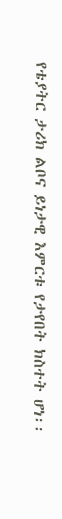የቴያትር ታሪክ ልቦና ይነታዊ እምርቱ የታየበት ክስተት ሆነ፡፡